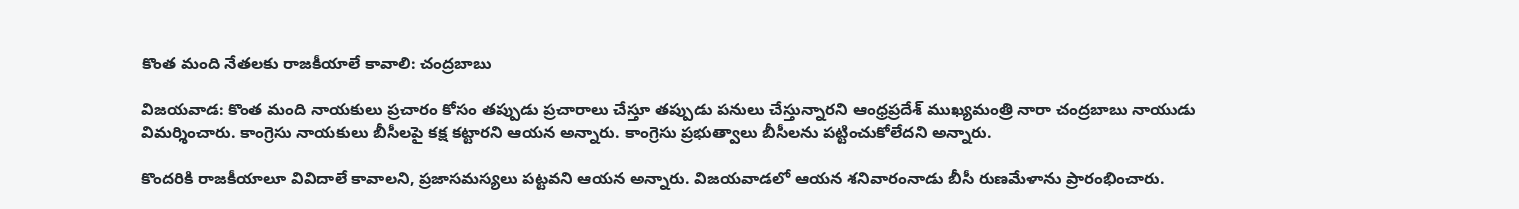కొంత మంది నేతలకు రాజకీయాలే కావాలి: చంద్రబాబు

విజయవాడ‌: కొంత మంది నాయకులు ప్రచారం కోసం తప్పుడు ప్రచారాలు చేస్తూ తప్పుడు పనులు చేస్తున్నారని ఆంధ్రప్రదేశ్ ముఖ్యమంత్రి నారా చంద్రబాబు నాయుడు విమర్శించారు. కాంగ్రెసు నాయకులు బీసీలపై కక్ష కట్టారని ఆయన అన్నారు. కాంగ్రెసు ప్రభుత్వాలు బీసీలను పట్టించుకోలేదని అన్నారు.

కొందరికి రాజకీయాలూ వివిదాలే కావాలని, ప్రజాసమస్యలు పట్టవని ఆయన అన్నారు. విజయవాడలో ఆయన శనివారంనాడు బీసీ రుణమేళాను ప్రారంభించారు.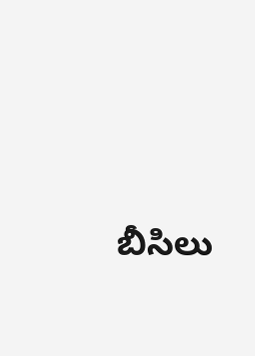బీసిలు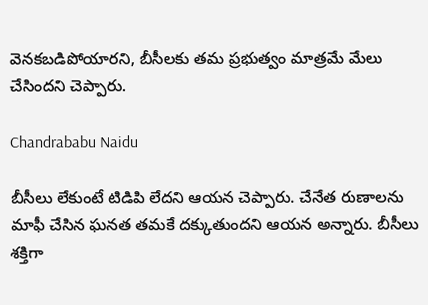వెనకబడిపోయారని, బీసీలకు తమ ప్రభుత్వం మాత్రమే మేలు చేసిందని చెప్పారు.

Chandrababu Naidu

బీసీలు లేకుంటే టిడిపి లేదని ఆయన చెప్పారు. చేనేత రుణాలను మాఫీ చేసిన ఘనత తమకే దక్కుతుందని ఆయన అన్నారు. బీసీలు శక్తిగా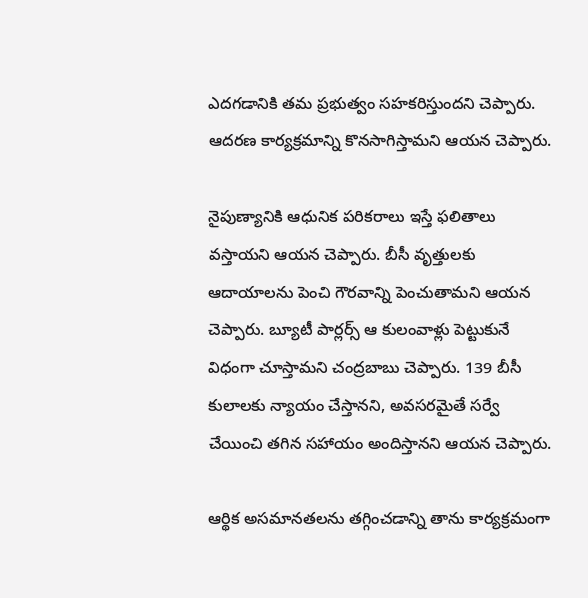ఎదగడానికి తమ ప్రభుత్వం సహకరిస్తుందని చెప్పారు. ఆదరణ కార్యక్రమాన్ని కొనసాగిస్తామని ఆయన చెప్పారు.

నైపుణ్యానికి ఆధునిక పరికరాలు ఇస్తే ఫలితాలు వస్తాయని ఆయన చెప్పారు. బీసీ వృత్తులకు ఆదాయాలను పెంచి గౌరవాన్ని పెంచుతామని ఆయన చెప్పారు. బ్యూటీ పార్లర్స్ ఆ కులంవాళ్లు పెట్టుకునే విధంగా చూస్తామని చంద్రబాబు చెప్పారు. 139 బీసీ కులాలకు న్యాయం చేస్తానని, అవసరమైతే సర్వే చేయించి తగిన సహాయం అందిస్తానని ఆయన చెప్పారు.

ఆర్థిక అసమానతలను తగ్గించడాన్ని తాను కార్యక్రమంగా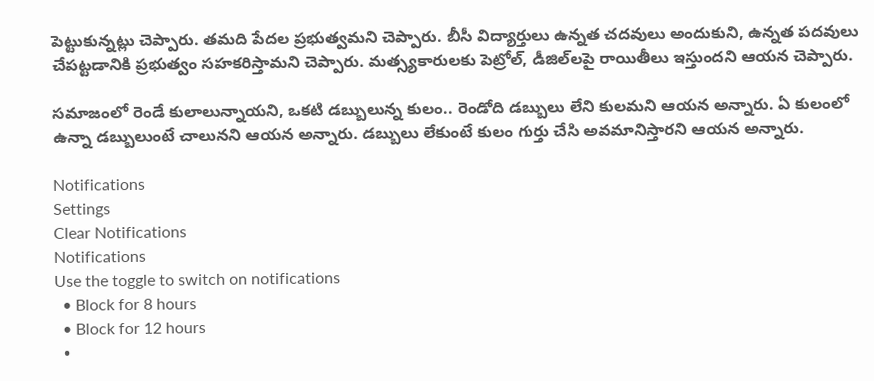పెట్టుకున్నట్లు చెప్పారు. తమది పేదల ప్రభుత్వమని చెప్పారు. బీసీ విద్యార్తులు ఉన్నత చదవులు అందుకుని, ఉన్నత పదవులు చేపట్టడానికి ప్రభుత్వం సహకరిస్తామని చెప్పారు. మత్స్యకారులకు పెట్రోల్, డీజిల్‌లపై రాయితీలు ఇస్తుందని ఆయన చెప్పారు.

సమాజంలో రెండే కులాలున్నాయని, ఒకటి డబ్బులున్న కులం.. రెండోది డబ్బులు లేని కులమని ఆయన అన్నారు. ఏ కులంలో ఉన్నా డబ్బులుంటే చాలునని ఆయన అన్నారు. డబ్బులు లేకుంటే కులం గుర్తు చేసి అవమానిస్తారని ఆయన అన్నారు.

Notifications
Settings
Clear Notifications
Notifications
Use the toggle to switch on notifications
  • Block for 8 hours
  • Block for 12 hours
  •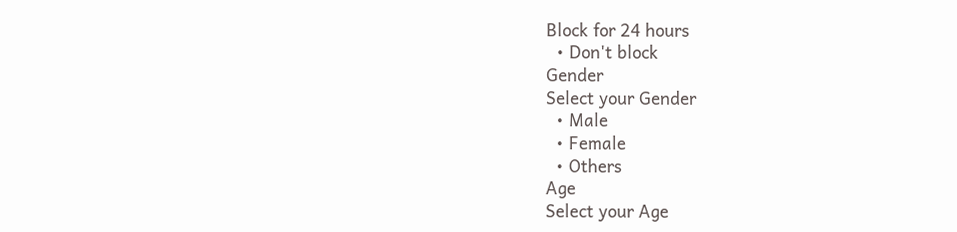Block for 24 hours
  • Don't block
Gender
Select your Gender
  • Male
  • Female
  • Others
Age
Select your Age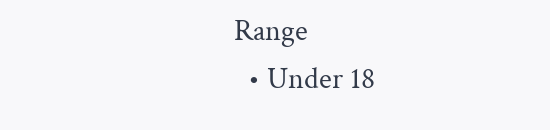Range
  • Under 18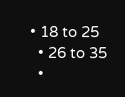• 18 to 25
  • 26 to 35
  •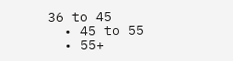36 to 45
  • 45 to 55
  • 55+